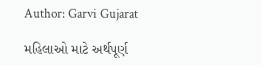Author: Garvi Gujarat

મહિલાઓ માટે અર્થપૂર્ણ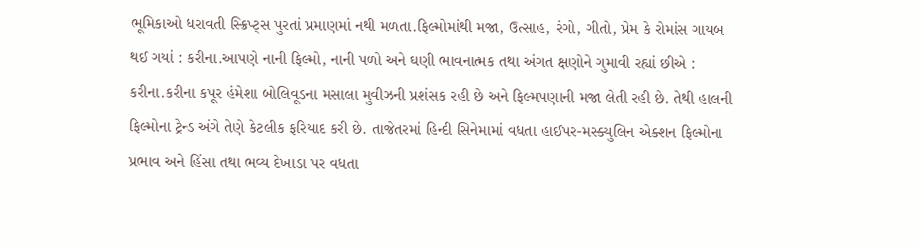ભૂમિકાઓ ધરાવતી સ્ક્રિપ્ટ્સ પુરતાં પ્રમાણમાં નથી મળતા.ફિલ્મોમાંથી મજા, ઉત્સાહ, રંગો, ગીતો, પ્રેમ કે રોમાંસ ગાયબ થઈ ગયાં : કરીના.આપણે નાની ફિલ્મો, નાની પળો અને ઘણી ભાવનાત્મક તથા અંગત ક્ષણોને ગુમાવી રહ્યાં છીએ : કરીના.કરીના કપૂર હંમેશા બોલિવૂડના મસાલા મુવીઝની પ્રશંસક રહી છે અને ફિલ્મપણાની મજા લેતી રહી છે. તેથી હાલની ફિલ્મોના ટ્રેન્ડ અંગે તેણે કેટલીક ફરિયાદ કરી છે. તાજેતરમાં હિન્દી સિનેમામાં વધતા હાઈપર-મસ્ક્યુલિન એક્શન ફિલ્મોના પ્રભાવ અને હિંસા તથા ભવ્ય દેખાડા પર વધતા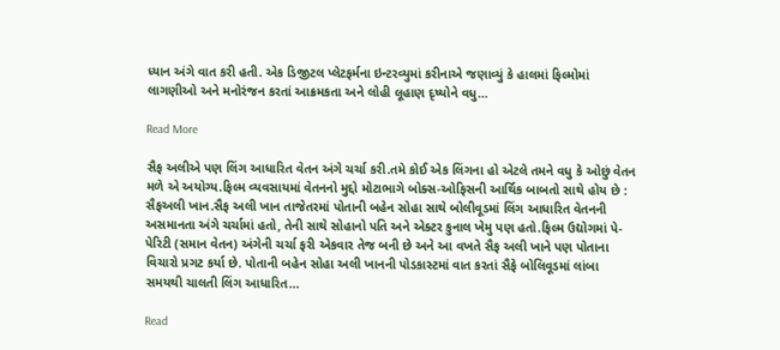ધ્યાન અંગે વાત કરી હતી. એક ડિજીટલ પ્લેટફર્મના ઇન્ટરવ્યુમાં કરીનાએ જણાવ્યું કે હાલમાં ફિલ્મોમાં લાગણીઓ અને મનોરંજન કરતાં આક્રમકતા અને લોહી લૂહાણ દૃષ્યોને વધુ…

Read More

સૈફ અલીએ પણ લિંગ આધારિત વેતન અંગે ચર્ચા કરી.તમે કોઈ એક લિંગના હો એટલે તમને વધુ કે ઓછું વેતન મળે એ અયોગ્ય.ફિલ્મ વ્યવસાયમાં વેતનનો મુદ્દો મોટાભાગે બોક્સ-ઓફિસની આર્થિક બાબતો સાથે હોય છે : સૈફઅલી ખાન.સૈફ અલી ખાન તાજેતરમાં પોતાની બહેન સોહા સાથે બોલીવૂડમાં લિંગ આધારિત વેતનની અસમાનતા અંગે ચર્ચામાં હતો, તેની સાથે સોહાનો પતિ અને એક્ટર કુનાલ ખેમુ પણ હતો.ફિલ્મ ઉદ્યોગમાં પે-પેરિટી (સમાન વેતન) અંગેની ચર્ચા ફરી એકવાર તેજ બની છે અને આ વખતે સૈફ અલી ખાને પણ પોતાના વિચારો પ્રગટ કર્યા છે. પોતાની બહેન સોહા અલી ખાનની પોડકાસ્ટમાં વાત કરતાં સૈફે બોલિવૂડમાં લાંબા સમયથી ચાલતી લિંગ આધારિત…

Read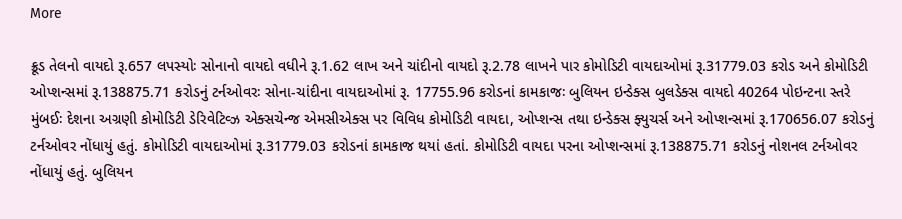More

ક્રૂડ તેલનો વાયદો રૂ.657 લપસ્યોઃ સોનાનો વાયદો વધીને રૂ.1.62 લાખ અને ચાંદીનો વાયદો રૂ.2.78 લાખને પાર કોમોડિટી વાયદાઓમાં રૂ.31779.03 કરોડ અને કોમોડિટી ઓપ્શન્સમાં રૂ.138875.71 કરોડનું ટર્નઓવરઃ સોના-ચાંદીના વાયદાઓમાં રૂ. 17755.96 કરોડનાં કામકાજઃ બુલિયન ઇન્ડેક્સ બુલડેક્સ વાયદો 40264 પોઇન્ટના સ્તરે મુંબઈઃ દેશના અગ્રણી કોમોડિટી ડેરિવેટિવ્ઝ એક્સચેન્જ એમસીએક્સ પર વિવિધ કોમોડિટી વાયદા, ઓપ્શન્સ તથા ઇન્ડેક્સ ફ્યુચર્સ અને ઓપ્શન્સમાં રૂ.170656.07 કરોડનું ટર્નઓવર નોંધાયું હતું. કોમોડિટી વાયદાઓમાં રૂ.31779.03 કરોડનાં કામકાજ થયાં હતાં. કોમોડિટી વાયદા પરના ઓપ્શન્સમાં રૂ.138875.71 કરોડનું નોશનલ ટર્નઓવર નોંધાયું હતું. બુલિયન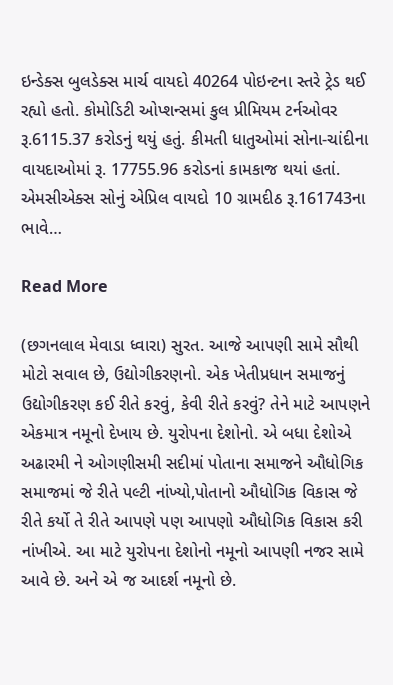ઇન્ડેક્સ બુલડેક્સ માર્ચ વાયદો 40264 પોઇન્ટના સ્તરે ટ્રેડ થઈ રહ્યો હતો. કોમોડિટી ઓપ્શન્સમાં કુલ પ્રીમિયમ ટર્નઓવર રૂ.6115.37 કરોડનું થયું હતું. કીમતી ધાતુઓમાં સોના-ચાંદીના વાયદાઓમાં રૂ. 17755.96 કરોડનાં કામકાજ થયાં હતાં. એમસીએક્સ સોનું એપ્રિલ વાયદો 10 ગ્રામદીઠ રૂ.161743ના ભાવે…

Read More

(છગનલાલ મેવાડા ધ્વારા) સુરત. આજે આપણી સામે સૌથી મોટો સવાલ છે, ઉદ્યોગીકરણનો. એક ખેતીપ્રધાન સમાજનું ઉદ્યોગીકરણ કઈ રીતે કરવું, કેવી રીતે કરવું? તેને માટે આપણને એકમાત્ર નમૂનો દેખાય છે. યુરોપના દેશોનો. એ બધા દેશોએ અઢારમી ને ઓગણીસમી સદીમાં પોતાના સમાજને ઔધોગિક સમાજમાં જે રીતે પલ્ટી નાંખ્યો,પોતાનો ઔધોગિક વિકાસ જે રીતે કર્યો તે રીતે આપણે પણ આપણો ઔધોગિક વિકાસ કરી નાંખીએ. આ માટે યુરોપના દેશોનો નમૂનો આપણી નજર સામે આવે છે. અને એ જ આદર્શ નમૂનો છે.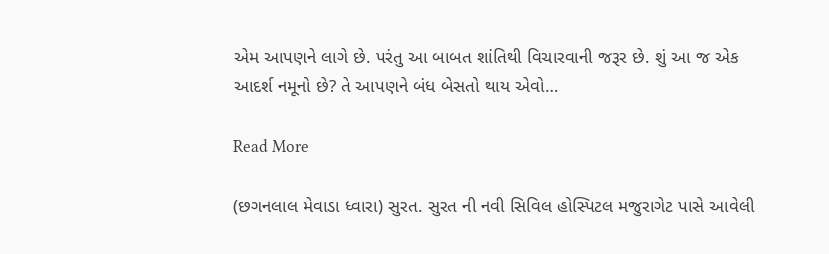એમ આપણને લાગે છે. પરંતુ આ બાબત શાંતિથી વિચારવાની જરૂર છે. શું આ જ એક આદર્શ નમૂનો છે? તે આપણને બંધ બેસતો થાય એવો…

Read More

(છગનલાલ મેવાડા ધ્વારા) સુરત. સુરત ની નવી સિવિલ હોસ્પિટલ મજુરાગેટ પાસે આવેલી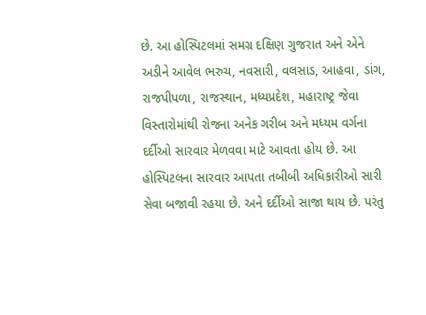છે. આ હોસ્પિટલમાં સમગ્ર દક્ષિણ ગુજરાત અને એને અડીને આવેલ ભરુચ, નવસારી, વલસાડ, આહવા, ડાંગ, રાજપીપળા, રાજસ્થાન, મધ્યપ્રદેશ, મહારાષ્ટ્ર જેવા વિસ્તારોમાંથી રોજના અનેક ગરીબ અને મધ્યમ વર્ગના દર્દીઓ સારવાર મેળવવા માટે આવતા હોય છે. આ હોસ્પિટલના સારવાર આપતા તબીબી અધિકારીઓ સારી સેવા બજાવી રહયા છે. અને દર્દીઓ સાજા થાય છે. પરંતુ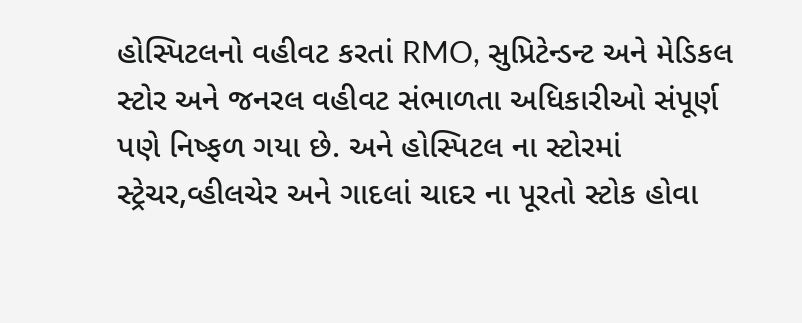હોસ્પિટલનો વહીવટ કરતાં RMO, સુપ્રિટેન્ડન્ટ અને મેડિકલ સ્ટોર અને જનરલ વહીવટ સંભાળતા અધિકારીઓ સંપૂર્ણ પણે નિષ્ફળ ગયા છે. અને હોસ્પિટલ ના સ્ટોરમાં સ્ટ્રેચર,વ્હીલચેર અને ગાદલાં ચાદર ના પૂરતો સ્ટોક હોવા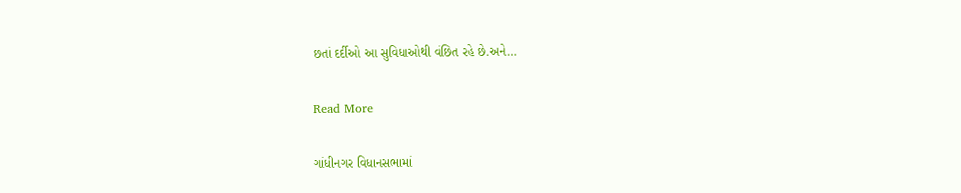છતાં દર્દીઓ આ સુવિધાઓથી વંછિત રહે છે.અને…

Read More

ગાંધીનગર વિધાનસભામાં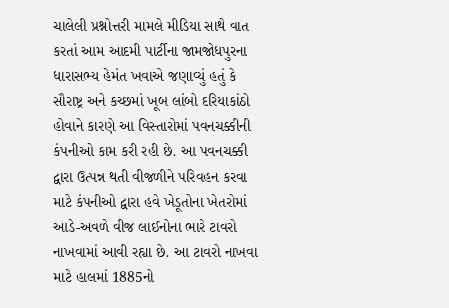ચાલેલી પ્રશ્નોત્તરી મામલે મીડિયા સાથે વાત કરતાં આમ આદમી પાર્ટીના જામજોધપુરના ધારાસભ્ય હેમંત ખવાએ જણાવ્યું હતું કે સૌરાષ્ટ્ર અને કચ્છમાં ખૂબ લાંબો દરિયાકાંઠો હોવાને કારણે આ વિસ્તારોમાં પવનચક્કીની કંપનીઓ કામ કરી રહી છે. આ પવનચક્કી દ્વારા ઉત્પન્ન થતી વીજળીને પરિવહન કરવા માટે કંપનીઓ દ્વારા હવે ખેડૂતોના ખેતરોમાં આડે-અવળે વીજ લાઈનોના ભારે ટાવરો નાખવામાં આવી રહ્યા છે. આ ટાવરો નાખવા માટે હાલમાં 1885નો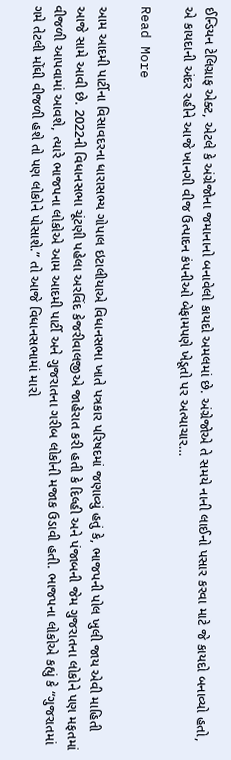ઈન્ડિયન ટેલિગ્રાફ એક્ટ, એટલે કે અંગ્રેજોના જમાનાનો બનાવેલો કાયદો અમલમાં છે. અંગ્રેજોએ તે સમયે નાની લાઈનો પસાર કરવા માટે જે કાયદો બનાવ્યો હતો, એ કાયદાની અંદર રહીને આજે ખાનગી વીજ ઉત્પાદન કંપનીઓ બેફામપણે ખેડૂતો પર અત્યાચાર…

Read More

આમ આદમી પાર્ટીના વિસાવદરના ધારાસભ્ય ગોપાલ ઇટાલીયાએ વિધાનસભા ખાતે પત્રકાર પરિષદમાં જણાવ્યું હતું કે, ભાજપની પોલ ખુલી જાય એવી માહિતી આજે સામે આવી છે. 2022ની વિધાનસભા ચૂંટણી પહેલા અરવિંદ કેજરીવાલજીએ જાહેરાત કરી હતી કે દિલ્હી અને પંજાબની જેમ ગુજરાતના લોકોને પણ મફતમાં વીજળી આપવામાં આવશે, ત્યારે ભાજપના લોકોએ આમ આદમી પાર્ટી અને ગુજરાતના ગરીબ લોકોની મજાક ઉડાવી હતી. ભાજપના લોકોએ કહ્યું કે “ગુજરાતમાં ગમે તેટલી મોંઘી વીજળી હશે તો પણ લોકોને પોસાશે.” તો આજે વિધાનસભામાં મારો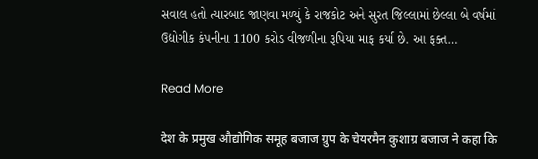સવાલ હતો ત્યારબાદ જાણવા મળ્યું કે રાજકોટ અને સુરત જિલ્લામાં છેલ્લા બે વર્ષમાં ઉદ્યોગીક કંપનીના 1100 કરોડ વીજળીના રૂપિયા માફ કર્યા છે. આ ફક્ત…

Read More

देश के प्रमुख औद्योगिक समूह बजाज ग्रुप के चेयरमैन कुशाग्र बजाज ने कहा कि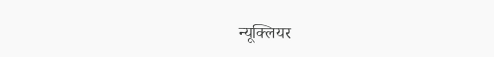न्यूक्लियर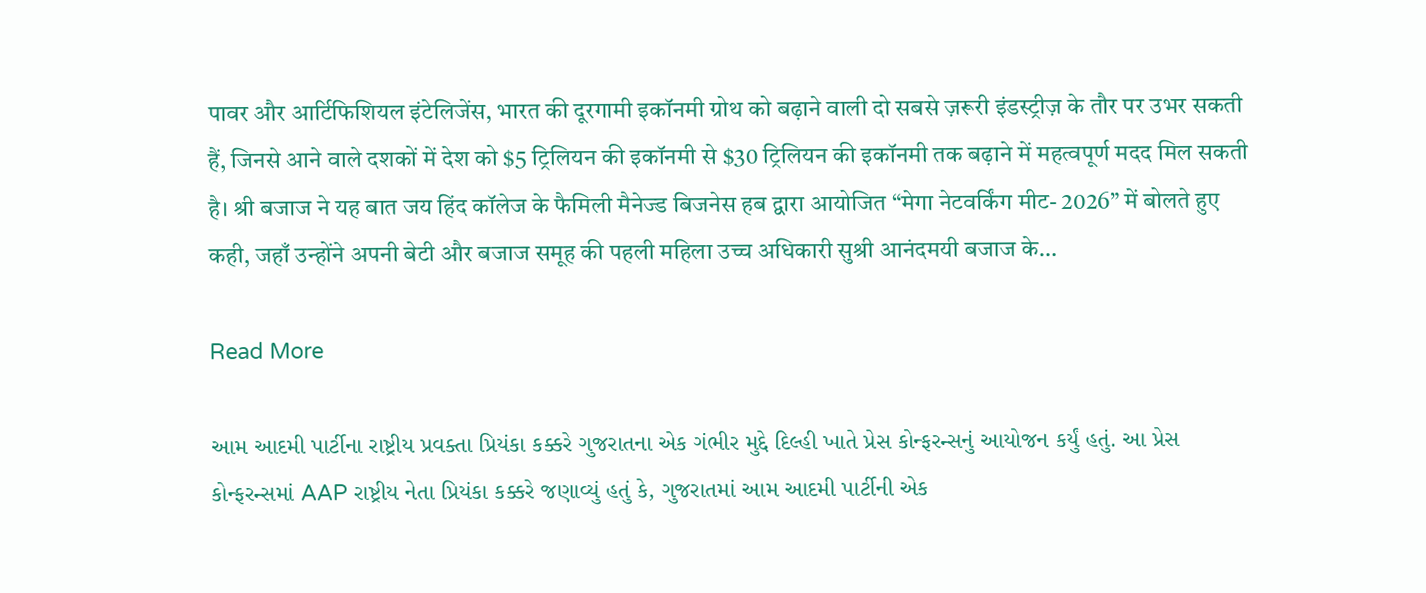पावर और आर्टिफिशियल इंटेलिजेंस, भारत की दूरगामी इकॉनमी ग्रोथ को बढ़ाने वाली दो सबसे ज़रूरी इंडस्ट्रीज़ के तौर पर उभर सकती हैं, जिनसे आने वाले दशकों में देश को $5 ट्रिलियन की इकॉनमी से $30 ट्रिलियन की इकॉनमी तक बढ़ाने में महत्वपूर्ण मदद मिल सकती है। श्री बजाज ने यह बात जय हिंद कॉलेज के फैमिली मैनेज्ड बिजनेस हब द्वारा आयोजित “मेगा नेटवर्किंग मीट- 2026” में बोलते हुए कही, जहाँ उन्होंने अपनी बेटी और बजाज समूह की पहली महिला उच्च अधिकारी सुश्री आनंदमयी बजाज के…

Read More

આમ આદમી પાર્ટીના રાષ્ટ્રીય પ્રવક્તા પ્રિયંકા કક્કરે ગુજરાતના એક ગંભીર મુદ્દે દિલ્હી ખાતે પ્રેસ કોન્ફરન્સનું આયોજન કર્યું હતું. આ પ્રેસ કોન્ફરન્સમાં AAP રાષ્ટ્રીય નેતા પ્રિયંકા કક્કરે જણાવ્યું હતું કે, ગુજરાતમાં આમ આદમી પાર્ટીની એક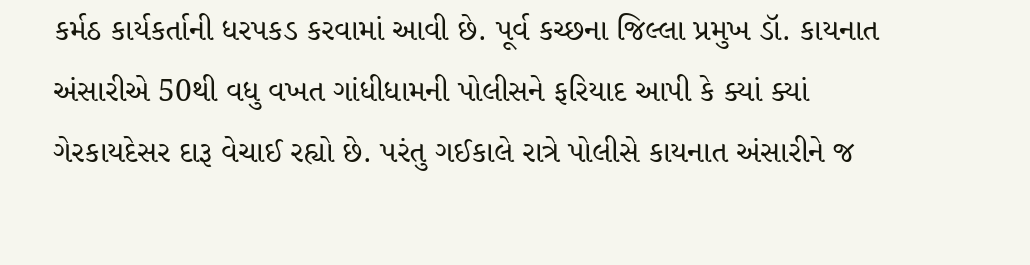કર્મઠ કાર્યકર્તાની ધરપકડ કરવામાં આવી છે. પૂર્વ કચ્છના જિલ્લા પ્રમુખ ડૉ. કાયનાત અંસારીએ 50થી વધુ વખત ગાંધીધામની પોલીસને ફરિયાદ આપી કે ક્યાં ક્યાં ગેરકાયદેસર દારૂ વેચાઈ રહ્યો છે. પરંતુ ગઈકાલે રાત્રે પોલીસે કાયનાત અંસારીને જ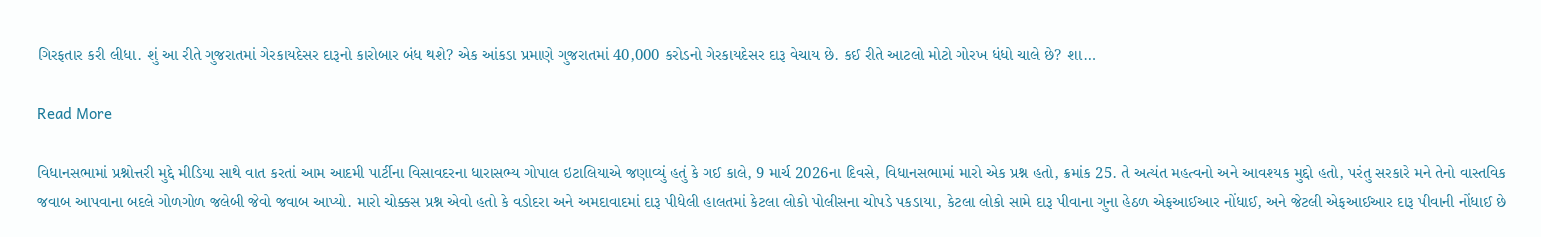ગિરફતાર કરી લીધા. શું આ રીતે ગુજરાતમાં ગેરકાયદેસર દારૂનો કારોબાર બંધ થશે? એક આંકડા પ્રમાણે ગુજરાતમાં 40,000 કરોડનો ગેરકાયદેસર દારૂ વેચાય છે. કઈ રીતે આટલો મોટો ગોરખ ધંધો ચાલે છે? શા…

Read More

વિધાનસભામાં પ્રશ્નોત્તરી મુદ્દે મીડિયા સાથે વાત કરતાં આમ આદમી પાર્ટીના વિસાવદરના ધારાસભ્ય ગોપાલ ઇટાલિયાએ જણાવ્યું હતું કે ગઈ કાલે, 9 માર્ચ 2026ના દિવસે, વિધાનસભામાં મારો એક પ્રશ્ન હતો, ક્રમાંક 25. તે અત્યંત મહત્વનો અને આવશ્યક મુદ્દો હતો, પરંતુ સરકારે મને તેનો વાસ્તવિક જવાબ આપવાના બદલે ગોળગોળ જલેબી જેવો જવાબ આપ્યો. મારો ચોક્કસ પ્રશ્ન એવો હતો કે વડોદરા અને અમદાવાદમાં દારૂ પીધેલી હાલતમાં કેટલા લોકો પોલીસના ચોપડે પકડાયા, કેટલા લોકો સામે દારૂ પીવાના ગુના હેઠળ એફઆઈઆર નોંધાઈ, અને જેટલી એફઆઈઆર દારૂ પીવાની નોંધાઈ છે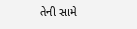તેની સામે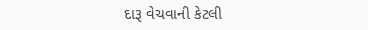દારૂ વેચવાની કેટલી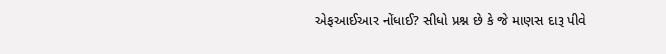એફઆઈઆર નોંધાઈ? સીધો પ્રશ્ન છે કે જે માણસ દારૂ પીવે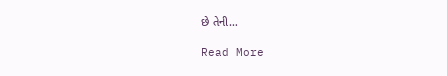છે તેની…

Read More